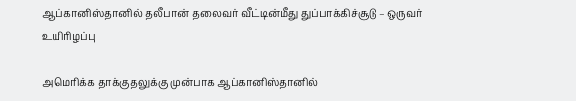ஆப்கானிஸ்தானில் தலீபான் தலைவர் வீட்டின்மீது துப்பாக்கிச்சூடு – ஒருவர் உயிரிழப்பு

அமெரிக்க தாக்குதலுக்கு முன்பாக ஆப்கானிஸ்தானில்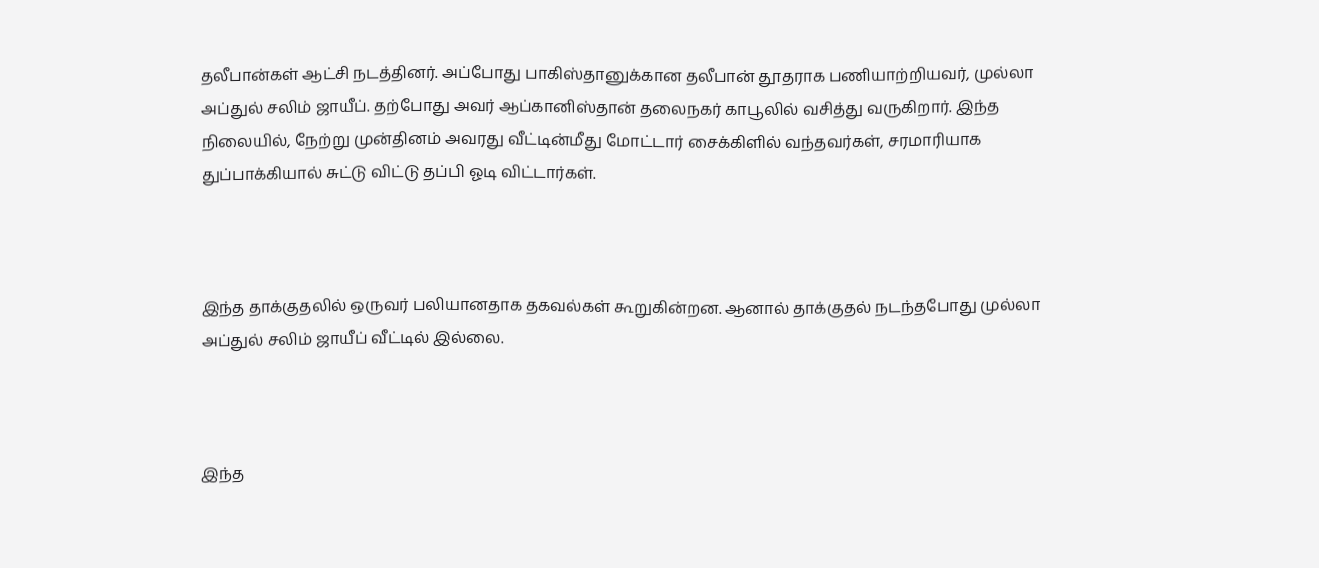தலீபான்கள் ஆட்சி நடத்தினர். அப்போது பாகிஸ்தானுக்கான தலீபான் தூதராக பணியாற்றியவர், முல்லா அப்துல் சலிம் ஜாயீப். தற்போது அவர் ஆப்கானிஸ்தான் தலைநகர் காபூலில் வசித்து வருகிறார். இந்த நிலையில், நேற்று முன்தினம் அவரது வீட்டின்மீது மோட்டார் சைக்கிளில் வந்தவர்கள், சரமாரியாக துப்பாக்கியால் சுட்டு விட்டு தப்பி ஓடி விட்டார்கள்.



இந்த தாக்குதலில் ஒருவர் பலியானதாக தகவல்கள் கூறுகின்றன. ஆனால் தாக்குதல் நடந்தபோது முல்லா அப்துல் சலிம் ஜாயீப் வீட்டில் இல்லை.



இந்த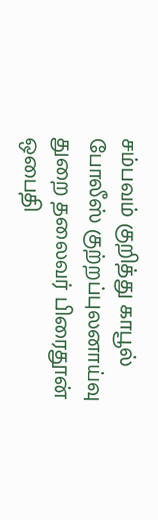சம்பவம் குறித்து காபூல் போலீஸ் குற்றப்புலனாய்வு துறை தலைவர் பிரைதூன் ஒபைதி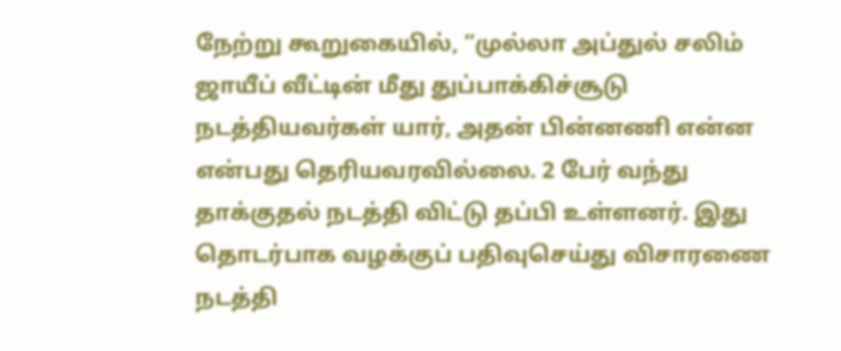நேற்று கூறுகையில், “முல்லா அப்துல் சலிம் ஜாயீப் வீட்டின் மீது துப்பாக்கிச்சூடு நடத்தியவர்கள் யார், அதன் பின்னணி என்ன என்பது தெரியவரவில்லை. 2 பேர் வந்து தாக்குதல் நடத்தி விட்டு தப்பி உள்ளனர். இது தொடர்பாக வழக்குப் பதிவுசெய்து விசாரணை நடத்தி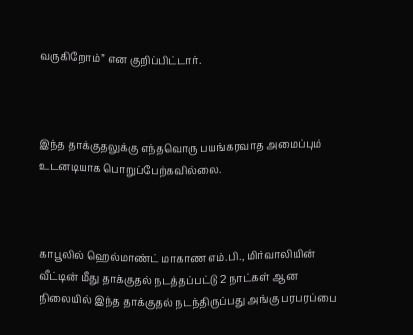வருகிறோம்” என குறிப்பிட்டார்.



இந்த தாக்குதலுக்கு எந்தவொரு பயங்கரவாத அமைப்பும் உடனடியாக பொறுப்பேற்கவில்லை.



காபூலில் ஹெல்மாண்ட் மாகாண எம்.பி., மிர்வாலியின் வீட்டின் மீது தாக்குதல் நடத்தப்பட்டு 2 நாட்கள் ஆன நிலையில் இந்த தாக்குதல் நடந்திருப்பது அங்கு பரபரப்பை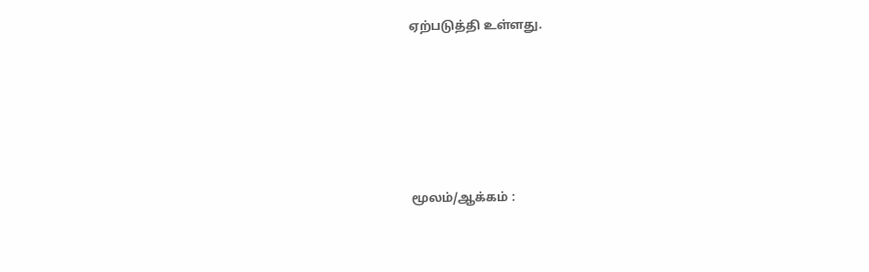ஏற்படுத்தி உள்ளது.





மூலம்/ஆக்கம் :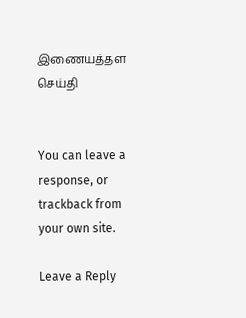இணையத்தள செய்தி


You can leave a response, or trackback from your own site.

Leave a Reply